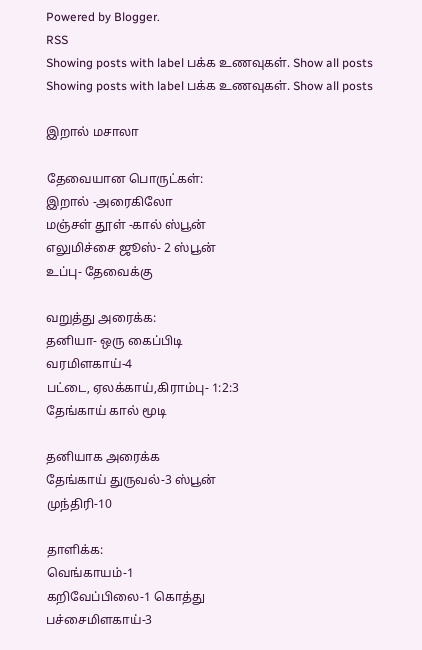Powered by Blogger.
RSS
Showing posts with label பக்க உணவுகள். Show all posts
Showing posts with label பக்க உணவுகள். Show all posts

இறால் மசாலா

தேவையான பொருட்கள்:
இறால் -அரைகிலோ
மஞ்சள் தூள் -கால் ஸ்பூன்
எலுமிச்சை ஜூஸ்- 2 ஸ்பூன்
உப்பு- தேவைக்கு

வறுத்து அரைக்க:
தனியா- ஒரு கைப்பிடி
வரமிளகாய்-4
பட்டை, ஏலக்காய்,கிராம்பு- 1:2:3
தேங்காய் கால் மூடி

தனியாக அரைக்க
தேங்காய் துருவல்-3 ஸ்பூன்
முந்திரி-10

தாளிக்க:
வெங்காயம்-1
கறிவேப்பிலை-1 கொத்து
பச்சைமிளகாய்-3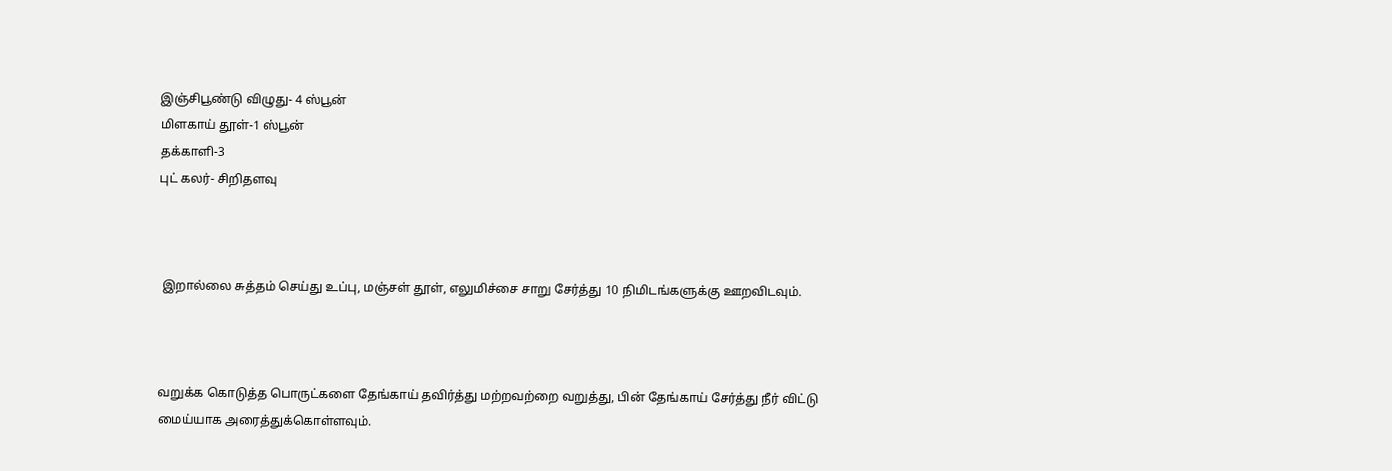இஞ்சிபூண்டு விழுது- 4 ஸ்பூன்
மிளகாய் தூள்-1 ஸ்பூன்
தக்காளி-3
புட் கலர்- சிறிதளவு



 இறால்லை சுத்தம் செய்து உப்பு, மஞ்சள் தூள், எலுமிச்சை சாறு சேர்த்து 10 நிமிடங்களுக்கு ஊறவிடவும்.



வறுக்க கொடுத்த பொருட்களை தேங்காய் தவிர்த்து மற்றவற்றை வறுத்து, பின் தேங்காய் சேர்த்து நீர் விட்டு மைய்யாக அரைத்துக்கொள்ளவும்.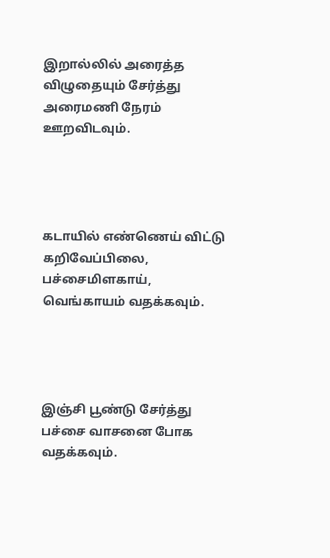இறால்லில் அரைத்த விழுதையும் சேர்த்து அரைமணி நேரம் ஊறவிடவும்.




கடாயில் எண்ணெய் விட்டு கறிவேப்பிலை, பச்சைமிளகாய், வெங்காயம் வதக்கவும்.




இஞ்சி பூண்டு சேர்த்து பச்சை வாசனை போக வதக்கவும்.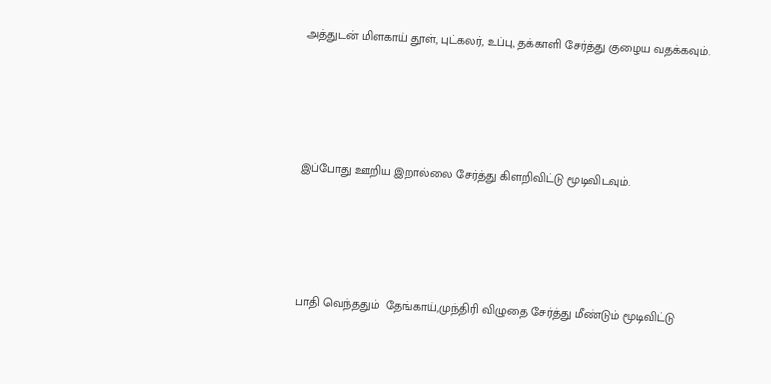அத்துடன் மிளகாய் தூள், புட்கலர், உப்பு, தக்காளி சேர்த்து குழைய வதக்கவும்.




இப்போது ஊறிய இறால்லை சேர்த்து கிளறிவிட்டு மூடிவிடவும்.




பாதி வெந்ததும்  தேங்காய்,முந்திரி விழுதை சேர்த்து மீண்டும் மூடிவிட்டு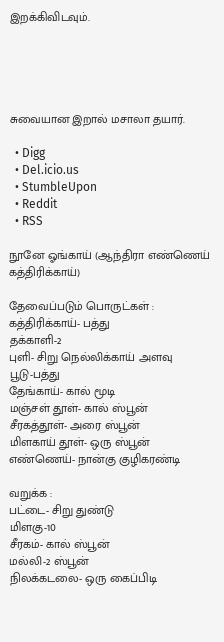இறக்கிவிடவும்.





சுவையான இறால் மசாலா தயார்.

  • Digg
  • Del.icio.us
  • StumbleUpon
  • Reddit
  • RSS

நூனே ஓங்காய் (ஆந்திரா எண்ணெய் கத்திரிக்காய்)

தேவைப்படும் பொருட்கள் :
கத்திரிக்காய்- பத்து
தக்காளி-2
புளி- சிறு நெல்லிக்காய் அளவு
பூடு-பத்து
தேங்காய்- கால் மூடி
மஞ்சள் தூள்- கால் ஸ்பூன்
சீரகத்தூள்- அரை ஸ்பூன்
மிளகாய் தூள்- ஒரு ஸ்பூன்
எண்ணெய்- நான்கு குழிகரண்டி

வறுக்க :
பட்டை- சிறு துண்டு
மிளகு-10
சீரகம்- கால் ஸ்பூன்
மல்லி-2 ஸ்பூன்
நிலக்கடலை- ஒரு கைப்பிடி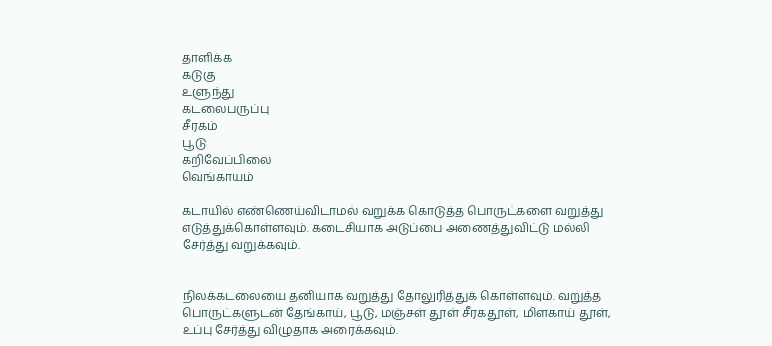தாளிக்க
கடுகு
உளுந்து
கடலைபருப்பு
சீரகம்
பூடு
கறிவேப்பிலை
வெங்காயம்

கடாயில் எண்ணெய்விடாமல் வறுக்க கொடுத்த பொருட்களை வறுத்து எடுத்துக்கொள்ளவும். கடைசியாக அடுப்பை அணைத்துவிட்டு மல்லி சேர்த்து வறுக்கவும்.


நிலக்கடலையை தனியாக வறுத்து தோலுரித்துக் கொள்ளவும். வறுத்த பொருட்களுடன் தேங்காய், பூடு, மஞ்சள் தூள் சீரகதூள், மிளகாய் தூள், உப்பு சேர்த்து விழுதாக அரைக்கவும்.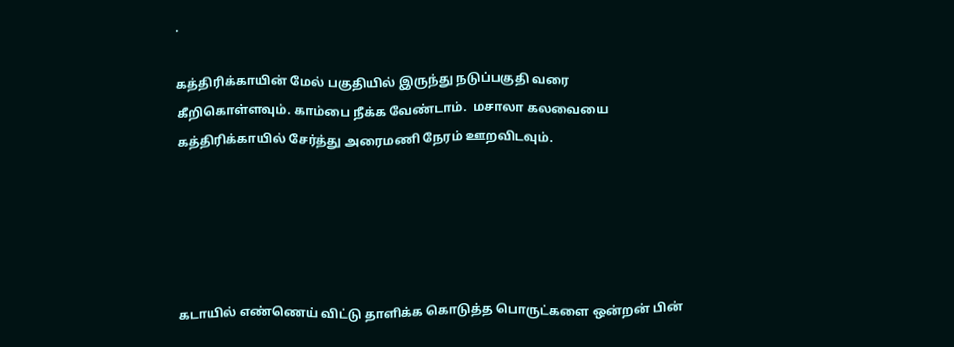.

கத்திரிக்காயின் மேல் பகுதியில் இருந்து நடுப்பகுதி வரை கீறிகொள்ளவும். காம்பை நீக்க வேண்டாம்.  மசாலா கலவையை கத்திரிக்காயில் சேர்த்து அரைமணி நேரம் ஊறவிடவும்.





கடாயில் எண்ணெய் விட்டு தாளிக்க கொடுத்த பொருட்களை ஒன்றன் பின்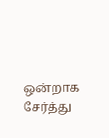ஒன்றாக சேர்த்து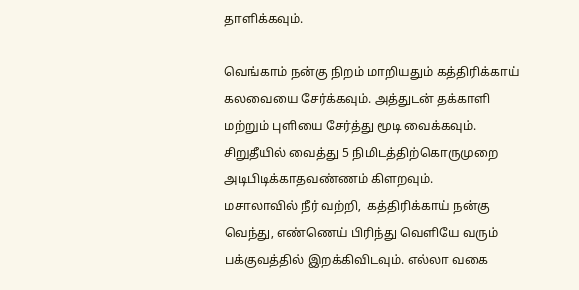தாளிக்கவும்.

வெங்காம் நன்கு நிறம் மாறியதும் கத்திரிக்காய் கலவையை சேர்க்கவும். அத்துடன் தக்காளி மற்றும் புளியை சேர்த்து மூடி வைக்கவும். சிறுதீயில் வைத்து 5 நிமிடத்திற்கொருமுறை அடிபிடிக்காதவண்ணம் கிளறவும்.
மசாலாவில் நீர் வற்றி,  கத்திரிக்காய் நன்கு வெந்து, எண்ணெய் பிரிந்து வெளியே வரும் பக்குவத்தில் இறக்கிவிடவும். எல்லா வகை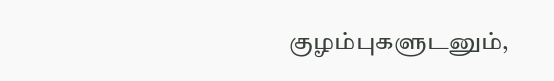குழம்புகளுடனும்,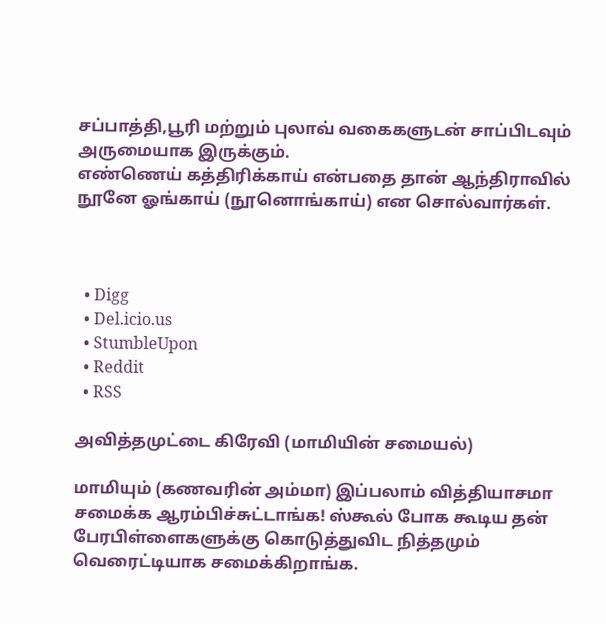சப்பாத்தி,பூரி மற்றும் புலாவ் வகைகளுடன் சாப்பிடவும் அருமையாக இருக்கும்.
எண்ணெய் கத்திரிக்காய் என்பதை தான் ஆந்திராவில் நூனே ஓங்காய் (நூனொங்காய்) என சொல்வார்கள்.



  • Digg
  • Del.icio.us
  • StumbleUpon
  • Reddit
  • RSS

அவித்தமுட்டை கிரேவி (மாமியின் சமையல்)

மாமியும் (கணவரின் அம்மா) இப்பலாம் வித்தியாசமா சமைக்க ஆரம்பிச்சுட்டாங்க! ஸ்கூல் போக கூடிய தன் பேரபிள்ளைகளுக்கு கொடுத்துவிட நித்தமும் வெரைட்டியாக சமைக்கிறாங்க.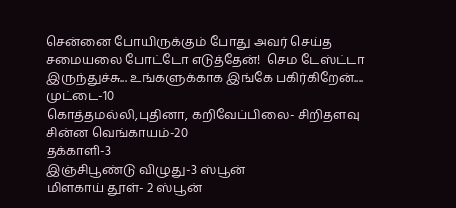சென்னை போயிருக்கும் போது அவர் செய்த சமையலை போட்டோ எடுத்தேன்!  செம டேஸ்ட்டா இருந்துச்சு... உங்களுக்காக இங்கே பகிர்கிறேன்....
முட்டை-10
கொத்தமல்லி,புதினா, கறிவேப்பிலை- சிறிதளவு
சின்ன வெங்காயம்-20
தக்காளி-3
இஞ்சிபூண்டு விழுது-3 ஸ்பூன்
மிளகாய் தூள்- 2 ஸ்பூன்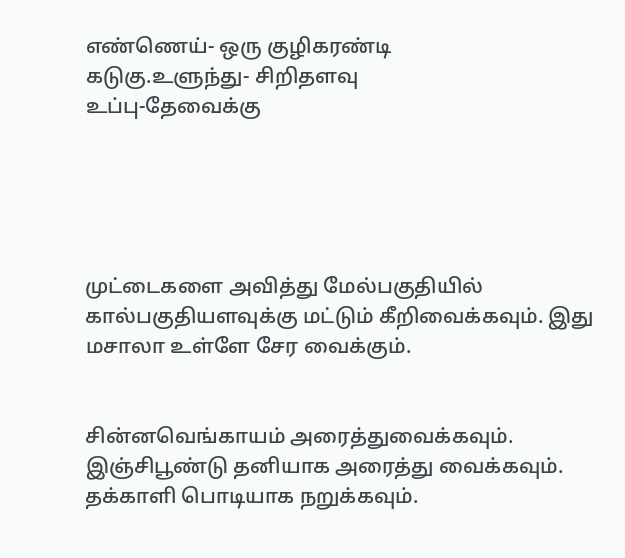எண்ணெய்- ஒரு குழிகரண்டி
கடுகு.உளுந்து- சிறிதளவு
உப்பு-தேவைக்கு





முட்டைகளை அவித்து மேல்பகுதியில் கால்பகுதியளவுக்கு மட்டும் கீறிவைக்கவும். இது மசாலா உள்ளே சேர வைக்கும்.


சின்னவெங்காயம் அரைத்துவைக்கவும். இஞ்சிபூண்டு தனியாக அரைத்து வைக்கவும். தக்காளி பொடியாக நறுக்கவும்.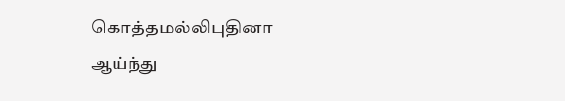கொத்தமல்லிபுதினா ஆய்ந்து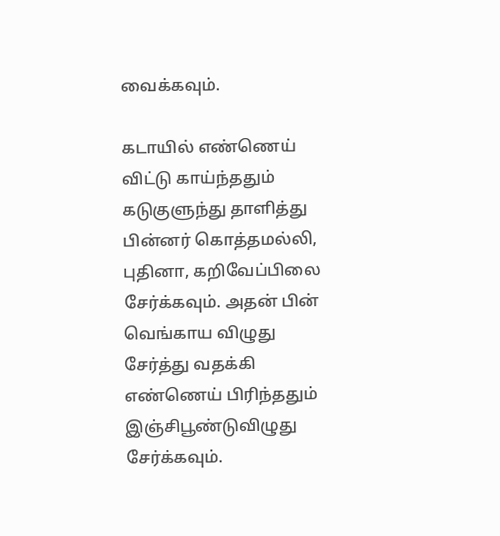வைக்கவும்.

கடாயில் எண்ணெய் விட்டு காய்ந்ததும் கடுகுளுந்து தாளித்து பின்னர் கொத்தமல்லி, புதினா, கறிவேப்பிலை சேர்க்கவும். அதன் பின் வெங்காய விழுது சேர்த்து வதக்கி எண்ணெய் பிரிந்ததும் இஞ்சிபூண்டுவிழுது சேர்க்கவும்.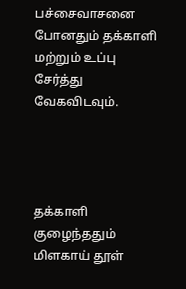பச்சைவாசனை போனதும் தக்காளி மற்றும் உப்பு சேர்த்து வேகவிடவும்.




தக்காளி குழைந்ததும் மிளகாய் தூள்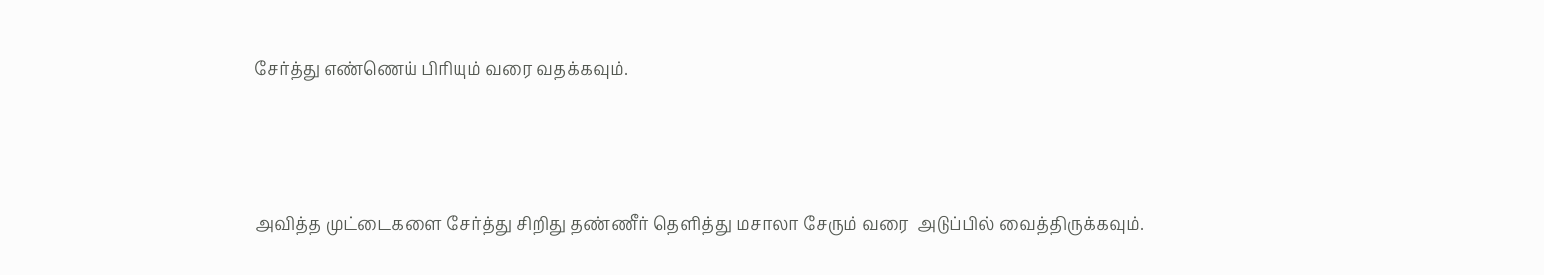சேர்த்து எண்ணெய் பிரியும் வரை வதக்கவும்.




அவித்த முட்டைகளை சேர்த்து சிறிது தண்ணீர் தெளித்து மசாலா சேரும் வரை  அடுப்பில் வைத்திருக்கவும்.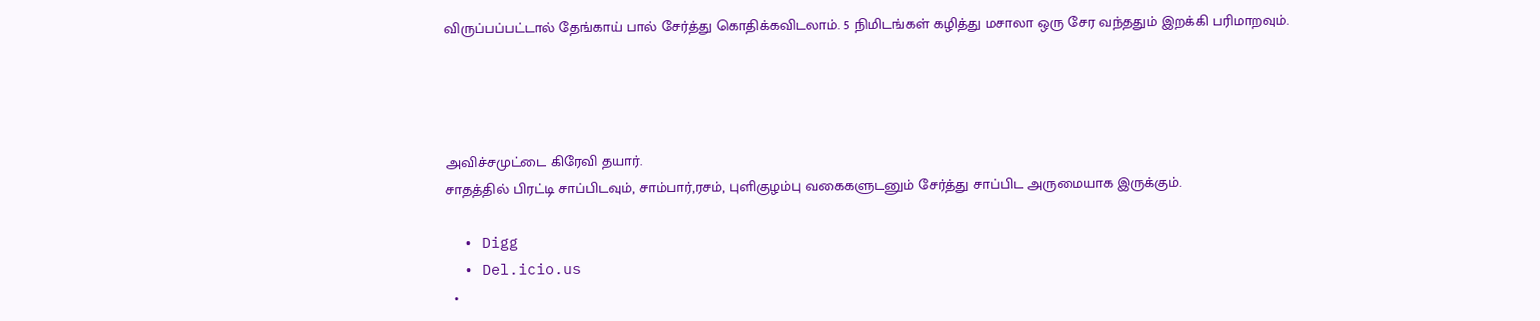விருப்பப்பட்டால் தேங்காய் பால் சேர்த்து கொதிக்கவிடலாம். 5 நிமிடங்கள் கழித்து மசாலா ஒரு சேர வந்ததும் இறக்கி பரிமாறவும்.




அவிச்சமுட்டை கிரேவி தயார்.
சாதத்தில் பிரட்டி சாப்பிடவும், சாம்பார்,ரசம், புளிகுழம்பு வகைகளுடனும் சேர்த்து சாப்பிட அருமையாக இருக்கும்.

  • Digg
  • Del.icio.us
  •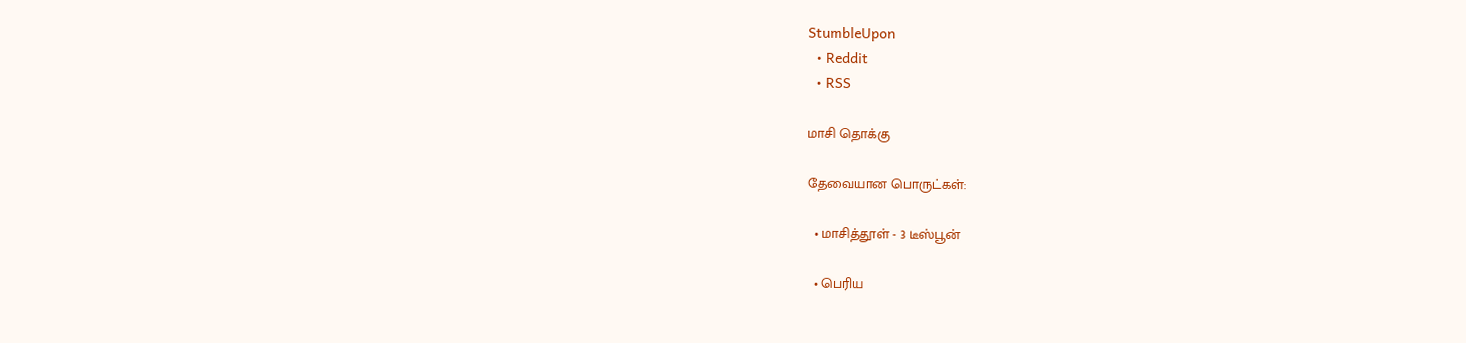StumbleUpon
  • Reddit
  • RSS

மாசி தொக்கு

தேவையான பொருட்கள்:

  • மாசித்தூள் - 3 டீஸ்பூன்

  • பெரிய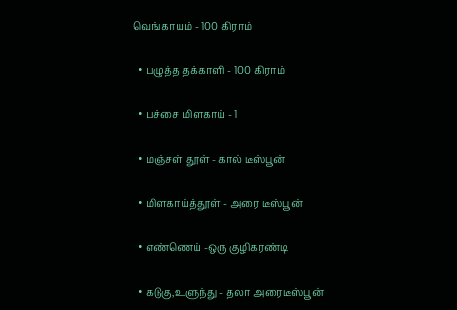வெங்காயம் - 100 கிராம்

  • பழுத்த தக்காளி - 100 கிராம்

  • பச்சை மிளகாய் - 1

  • மஞ்சள் தூள் - கால் டீஸ்பூன்

  • மிளகாய்த்தூள் - அரை டீஸ்பூன்

  • எண்ணெய் -ஒரு குழிகரண்டி

  • கடுகு,உளுந்து - தலா அரைடீஸ்பூன்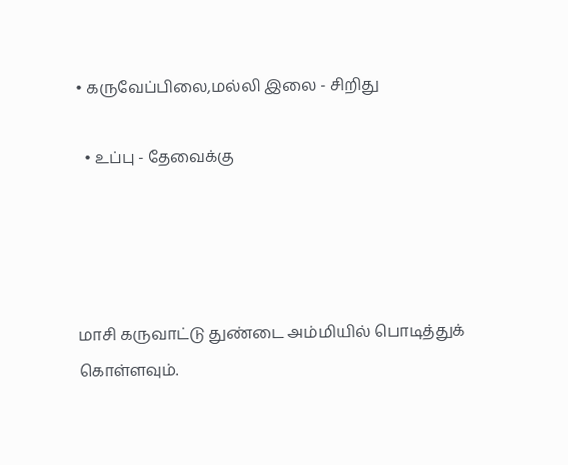• கருவேப்பிலை,மல்லி இலை - சிறிது

  • உப்பு - தேவைக்கு




மாசி கருவாட்டு துண்டை அம்மியில் பொடித்துக் கொள்ளவும்.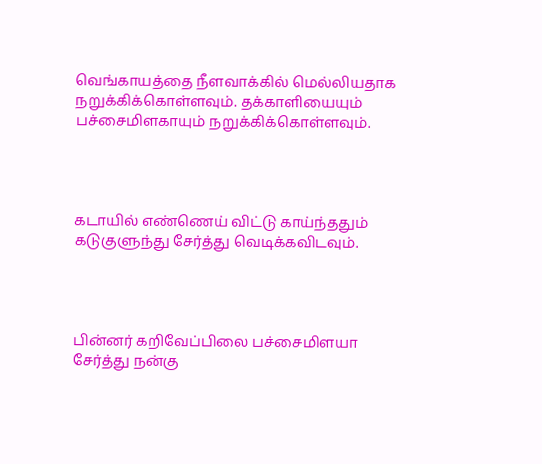வெங்காயத்தை நீளவாக்கில் மெல்லியதாக நறுக்கிக்கொள்ளவும். தக்காளியையும் பச்சைமிளகாயும் நறுக்கிக்கொள்ளவும்.




கடாயில் எண்ணெய் விட்டு காய்ந்ததும் கடுகுளுந்து சேர்த்து வெடிக்கவிடவும்.




பின்னர் கறிவேப்பிலை பச்சைமிளயா சேர்த்து நன்கு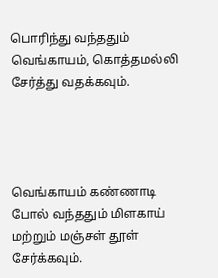பொரிந்து வந்ததும் வெங்காயம், கொத்தமல்லி சேர்த்து வதக்கவும்.




வெங்காயம் கண்ணாடி போல் வந்ததும் மிளகாய் மற்றும் மஞ்சள் தூள் சேர்க்கவும்.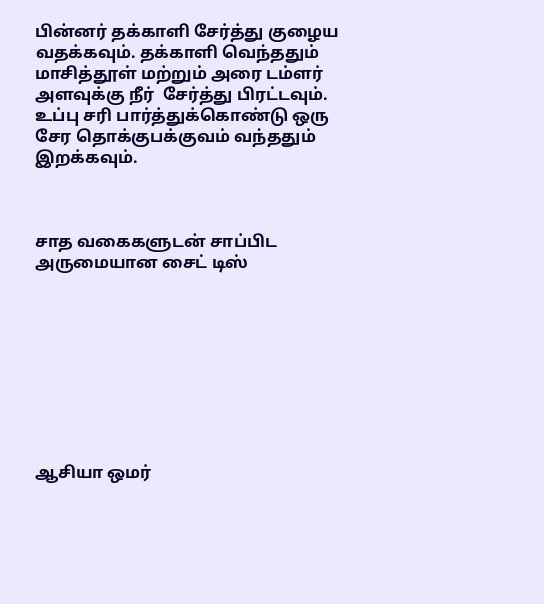பின்னர் தக்காளி சேர்த்து குழைய வதக்கவும். தக்காளி வெந்ததும் மாசித்தூள் மற்றும் அரை டம்ளர் அளவுக்கு நீர்  சேர்த்து பிரட்டவும். உப்பு சரி பார்த்துக்கொண்டு ஒரு சேர தொக்குபக்குவம் வந்ததும் இறக்கவும்.



சாத வகைகளுடன் சாப்பிட அருமையான சைட் டிஸ்









ஆசியா ஒமர்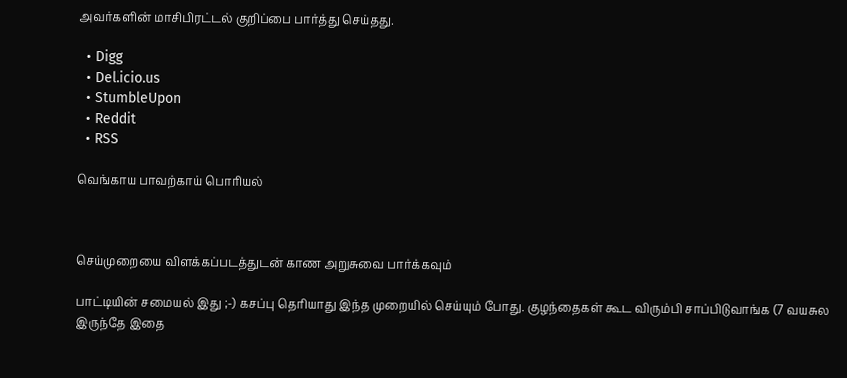அவர்களின் மாசிபிரட்டல் குறிப்பை பார்த்து செய்தது.

  • Digg
  • Del.icio.us
  • StumbleUpon
  • Reddit
  • RSS

வெங்காய பாவற்காய் பொரியல்



செய்முறையை விளக்கப்படத்துடன் காண அறுசுவை பார்க்கவும்

பாட்டியின் சமையல் இது ;-) கசப்பு தெரியாது இந்த முறையில் செய்யும் போது. குழந்தைகள் கூட விரும்பி சாப்பிடுவாங்க (7 வயசுல இருந்தே இதை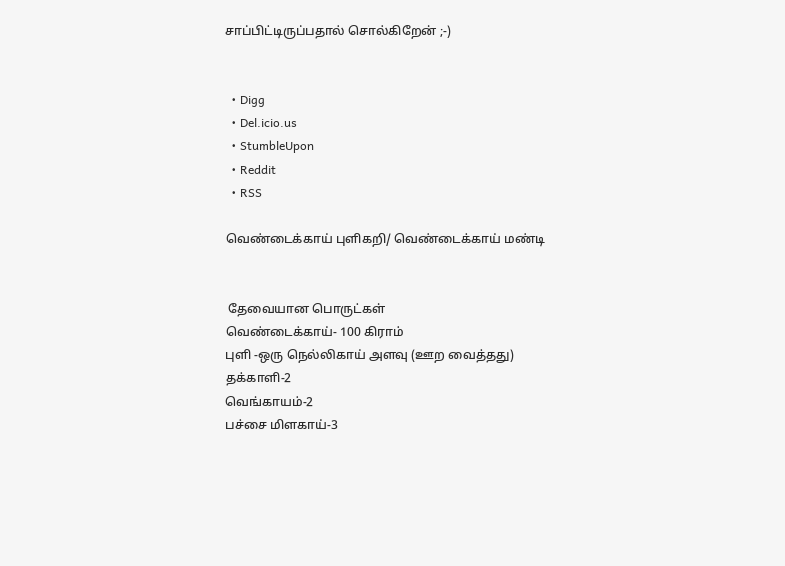சாப்பிட்டிருப்பதால் சொல்கிறேன் ;-)


  • Digg
  • Del.icio.us
  • StumbleUpon
  • Reddit
  • RSS

வெண்டைக்காய் புளிகறி/ வெண்டைக்காய் மண்டி


 தேவையான பொருட்கள்
வெண்டைக்காய்- 100 கிராம்
புளி -ஒரு நெல்லிகாய் அளவு (ஊற வைத்தது)
தக்காளி-2
வெங்காயம்-2
பச்சை மிளகாய்-3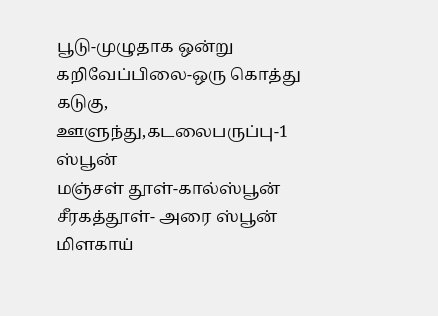பூடு-முழுதாக ஒன்று
கறிவேப்பிலை-ஒரு கொத்து
கடுகு, ஊளுந்து,கடலைபருப்பு-1 ஸ்பூன்
மஞ்சள் தூள்-கால்ஸ்பூன்
சீரகத்தூள்- அரை ஸ்பூன்
மிளகாய்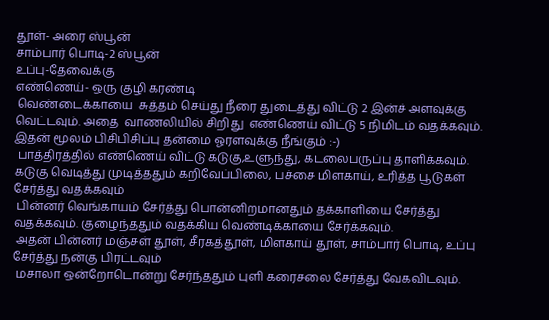தூள்- அரை ஸ்பூன்
சாம்பார் பொடி-2 ஸ்பூன்
உப்பு-தேவைக்கு
எண்ணெய்- ஒரு குழி கரண்டி
 வெண்டைக்காயை  சுத்தம் செய்து நீரை துடைத்து விட்டு 2 இன்ச் அளவுக்கு வெட்டவும். அதை  வாணலியில் சிறிது  எண்ணெய் விட்டு 5 நிமிடம் வதக்கவும். இதன் மூலம் பிசிபிசிப்பு தன்மை ஓரளவுக்கு நீங்கும் :-)
 பாத்திரத்தில் எண்ணெய் விட்டு கடுகு,உளுந்து, கடலைபருப்பு தாளிக்கவும். கடுகு வெடித்து முடித்ததும் கறிவேப்பிலை, பச்சை மிளகாய், உரித்த பூடுகள் சேர்த்து வதக்கவும்
 பின்னர் வெங்காயம் சேர்த்து பொன்னிறமானதும் தக்காளியை சேர்த்து வதக்கவும். குழைந்ததும் வதக்கிய வெண்டிக்காயை சேர்க்கவும்.
 அதன் பின்னர் மஞ்சள் தூள், சீரகத்தூள், மிளகாய் தூள், சாம்பார் பொடி, உப்பு சேர்த்து நன்கு பிரட்டவும்
 மசாலா ஒன்றோடொன்று சேர்ந்ததும் புளி கரைசலை சேர்த்து வேகவிடவும்.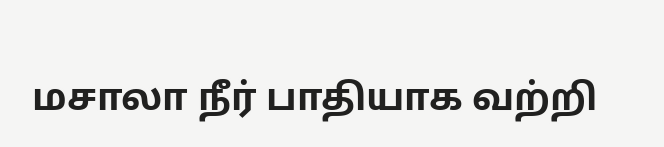மசாலா நீர் பாதியாக வற்றி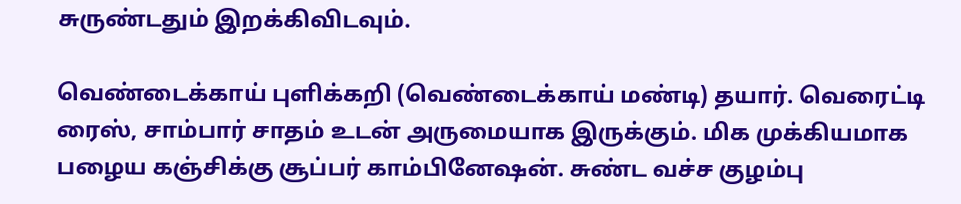சுருண்டதும் இறக்கிவிடவும்.

வெண்டைக்காய் புளிக்கறி (வெண்டைக்காய் மண்டி) தயார். வெரைட்டி ரைஸ், சாம்பார் சாதம் உடன் அருமையாக இருக்கும். மிக முக்கியமாக பழைய கஞ்சிக்கு சூப்பர் காம்பினேஷன். சுண்ட வச்ச குழம்பு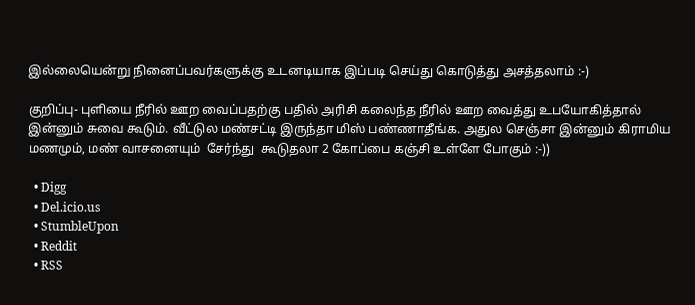இல்லையென்று நினைப்பவர்களுக்கு உடனடியாக இப்படி செய்து கொடுத்து அசத்தலாம் :-)

குறிப்பு- புளியை நீரில் ஊற வைப்பதற்கு பதில் அரிசி கலைந்த நீரில் ஊற வைத்து உபயோகித்தால் இன்னும் சுவை கூடும். வீட்டுல மண்சட்டி இருந்தா மிஸ் பண்ணாதீங்க. அதுல செஞ்சா இன்னும் கிராமிய மணமும், மண் வாசனையும்  சேர்ந்து  கூடுதலா 2 கோப்பை கஞ்சி உள்ளே போகும் :-))

  • Digg
  • Del.icio.us
  • StumbleUpon
  • Reddit
  • RSS